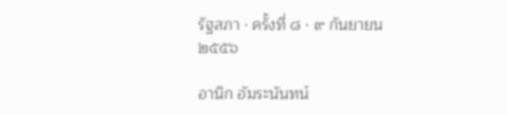รัฐสภา · ครั้งที่ ๘ · ๙ กันยายน ๒๕๕๖

อานิก อัมระนันทน์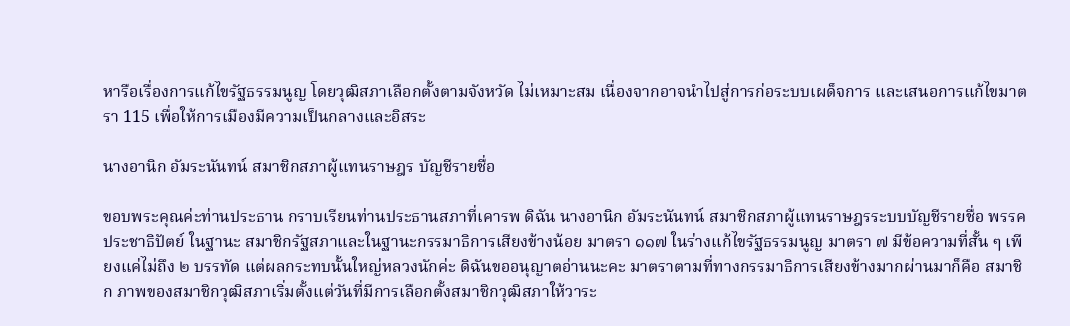หารือเรื่องการแก้ไขรัฐธรรมนูญ โดยวุฒิสภาเลือกตั้งตามจังหวัด ไม่เหมาะสม เนื่องจากอาจนำไปสู่การก่อระบบเผด็จการ และเสนอการแก้ไขมาตรา 115 เพื่อให้การเมืองมีความเป็นกลางและอิสระ

นางอานิก อัมระนันทน์ สมาชิกสภาผู้แทนราษฎร บัญชีรายชื่อ

ขอบพระคุณค่ะท่านประธาน กราบเรียนท่านประธานสภาที่เคารพ ดิฉัน นางอานิก อัมระนันทน์ สมาชิกสภาผู้แทนราษฎรระบบบัญชีรายชื่อ พรรคประชาธิปัตย์ ในฐานะ สมาชิกรัฐสภาและในฐานะกรรมาธิการเสียงข้างน้อย มาตรา ๑๑๗ ในร่างแก้ไขรัฐธรรมนูญ มาตรา ๗ มีข้อความที่สั้น ๆ เพียงแค่ไม่ถึง ๒ บรรทัด แต่ผลกระทบนั้นใหญ่หลวงนักค่ะ ดิฉันขออนุญาตอ่านนะคะ มาตราตามที่ทางกรรมาธิการเสียงข้างมากผ่านมาก็คือ สมาชิก ภาพของสมาชิกวุฒิสภาเริ่มตั้งแต่วันที่มีการเลือกตั้งสมาชิกวุฒิสภาให้วาระ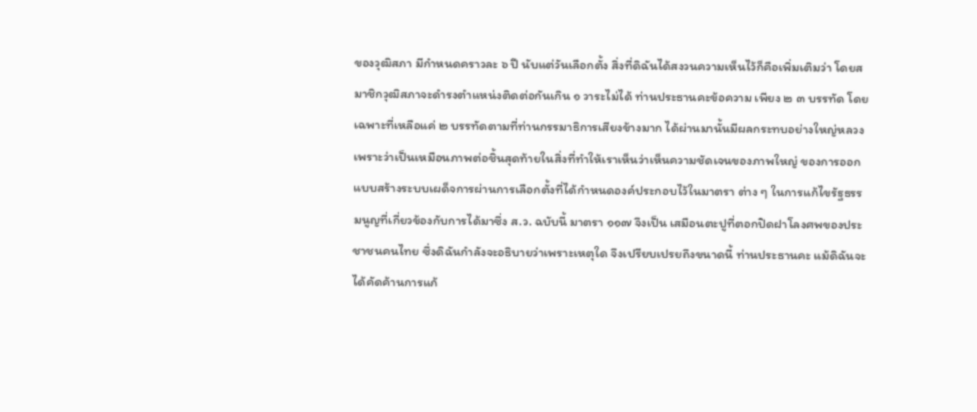ของวุฒิสภา มีกําหนดคราวละ ๖ ปี นับแต่วันเลือกตั้ง สิ่งที่ดิฉันได้สงวนความเห็นไว้ก็คือเพิ่มเติมว่า โดยสมาชิกวุฒิสภาจะดํารงตําแหน่งติดต่อกันเกิน ๑ วาระไม่ได้ ท่านประธานคะข้อความ เพียง ๒ ๓ บรรทัด โดยเฉพาะที่เหลือแค่ ๒ บรรทัดตามที่ท่านกรรมาธิการเสียงข้างมาก ได้ผ่านมานั้นมีผลกระทบอย่างใหญ่หลวง เพราะว่าเป็นเหมือนภาพต่อชิ้นสุดท้ายในสิ่งที่ทําให้เราเห็นว่าเห็นความชัดเจนของภาพใหญ่ ของการออกแบบสร้างระบบเผด็จการผ่านการเลือกตั้งที่ได้กําหนดองค์ประกอบไว้ในมาตรา ต่าง ๆ ในการแก้ไขรัฐธรรมนูญที่เกี่ยวข้องกับการได้มาซึ่ง ส.ว. ฉบับนี้ มาตรา ๑๑๗ จึงเป็น เสมือนตะปูที่ตอกปิดฝาโลงศพของประชาชนคนไทย ซึ่งดิฉันกําลังจะอธิบายว่าเพราะเหตุใด จึงเปรียบเปรยถึงขนาดนี้ ท่านประธานคะ แม้ดิฉันจะได้คัดค้านการแก้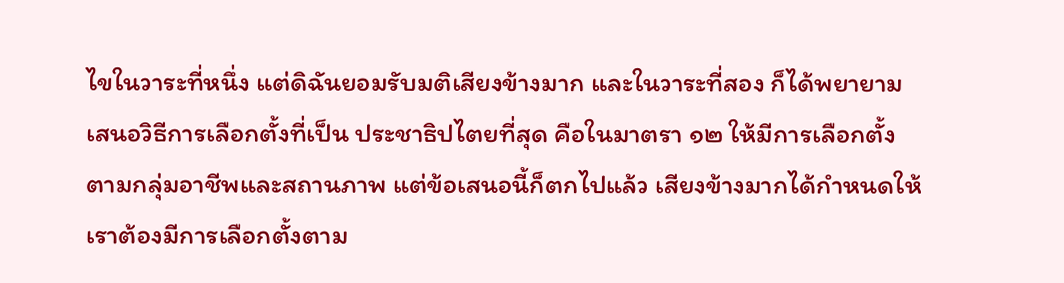ไขในวาระที่หนึ่ง แต่ดิฉันยอมรับมติเสียงข้างมาก และในวาระที่สอง ก็ได้พยายามเสนอวิธีการเลือกตั้งที่เป็น ประชาธิปไตยที่สุด คือในมาตรา ๑๒ ให้มีการเลือกตั้งตามกลุ่มอาชีพและสถานภาพ แต่ข้อเสนอนี้ก็ตกไปแล้ว เสียงข้างมากได้กําหนดให้เราต้องมีการเลือกตั้งตาม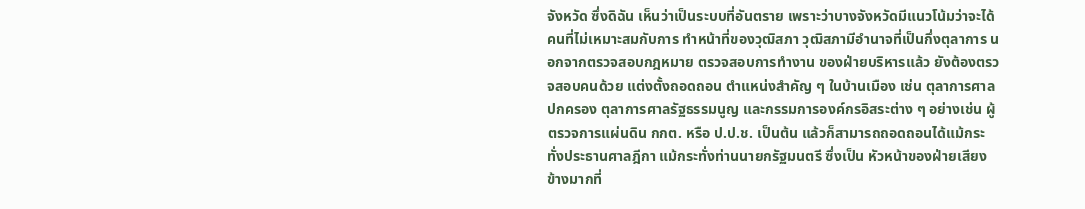จังหวัด ซึ่งดิฉัน เห็นว่าเป็นระบบที่อันตราย เพราะว่าบางจังหวัดมีแนวโน้มว่าจะได้คนที่ไม่เหมาะสมกับการ ทําหน้าที่ของวุฒิสภา วุฒิสภามีอํานาจที่เป็นกึ่งตุลาการ นอกจากตรวจสอบกฎหมาย ตรวจสอบการทํางาน ของฝ่ายบริหารแล้ว ยังต้องตรวจสอบคนด้วย แต่งตั้งถอดถอน ตําแหน่งสําคัญ ๆ ในบ้านเมือง เช่น ตุลาการศาลปกครอง ตุลาการศาลรัฐธรรมนูญ และกรรมการองค์กรอิสระต่าง ๆ อย่างเช่น ผู้ตรวจการแผ่นดิน กกต. หรือ ป.ป.ช. เป็นต้น แล้วก็สามารถถอดถอนได้แม้กระทั่งประธานศาลฎีกา แม้กระทั่งท่านนายกรัฐมนตรี ซึ่งเป็น หัวหน้าของฝ่ายเสียงข้างมากที่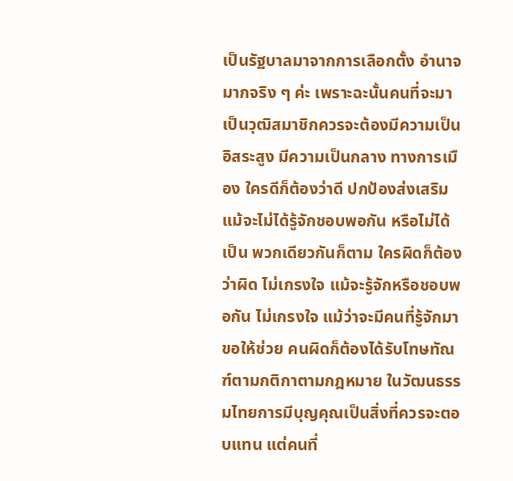เป็นรัฐบาลมาจากการเลือกตั้ง อํานาจมากจริง ๆ ค่ะ เพราะฉะนั้นคนที่จะมาเป็นวุฒิสมาชิกควรจะต้องมีความเป็นอิสระสูง มีความเป็นกลาง ทางการเมือง ใครดีก็ต้องว่าดี ปกป้องส่งเสริม แม้จะไม่ได้รู้จักชอบพอกัน หรือไม่ได้เป็น พวกเดียวกันก็ตาม ใครผิดก็ต้องว่าผิด ไม่เกรงใจ แม้จะรู้จักหรือชอบพอกัน ไม่เกรงใจ แม้ว่าจะมีคนที่รู้จักมาขอให้ช่วย คนผิดก็ต้องได้รับโทษทัณฑ์ตามกติกาตามกฎหมาย ในวัฒนธรรมไทยการมีบุญคุณเป็นสิ่งที่ควรจะตอบแทน แต่คนที่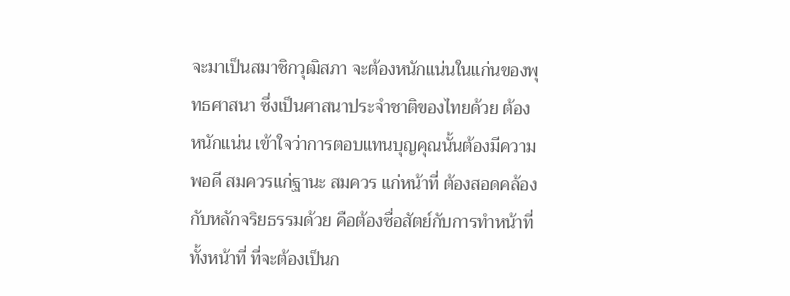จะมาเป็นสมาชิกวุฒิสภา จะต้องหนักแน่นในแก่นของพุทธศาสนา ซึ่งเป็นศาสนาประจําชาติของไทยด้วย ต้องหนักแน่น เข้าใจว่าการตอบแทนบุญคุณนั้นต้องมีความพอดี สมควรแก่ฐานะ สมควร แก่หน้าที่ ต้องสอดคล้องกับหลักจริยธรรมด้วย คือต้องซื่อสัตย์กับการทําหน้าที่ ทั้งหน้าที่ ที่จะต้องเป็นก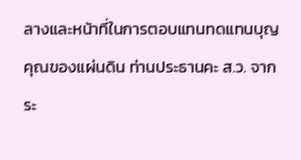ลางและหน้าที่ในการตอบแทนทดแทนบุญคุณของแผ่นดิน ท่านประธานคะ ส.ว. จากระ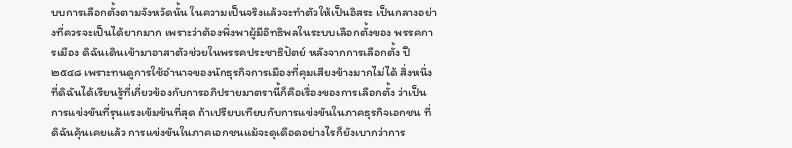บบการเลือกตั้งตามจังหวัดนั้น ในความเป็นจริงแล้วจะทําตัวให้เป็นอิสระ เป็นกลางอย่างที่ควรจะเป็นได้ยากมาก เพราะว่าต้องพึ่งพาผู้มีอิทธิพลในระบบเลือกตั้งของ พรรคการเมือง ดิฉันเดินเข้ามาอาสาตัวช่วยในพรรคประชาธิปัตย์ หลังจากการเลือกตั้ง ปี ๒๕๔๘ เพราะทนดูการใช้อํานาจของนักธุรกิจการเมืองที่คุมเสียงข้างมากไม่ได้ สิ่งหนึ่งที่ดิฉันได้เรียนรู้ที่เกี่ยวข้องกับการอภิปรายมาตรานี้ก็คือเรื่องของการเลือกตั้ง ว่าเป็นการแข่งขันที่รุนแรงเข้มข้นที่สุด ถ้าเปรียบเทียบกับการแข่งขันในภาคธุรกิจเอกชน ที่ดิฉันคุ้นเคยแล้ว การแข่งขันในภาคเอกชนแม้จะดุเดือดอย่างไรก็ยังเบากว่าการ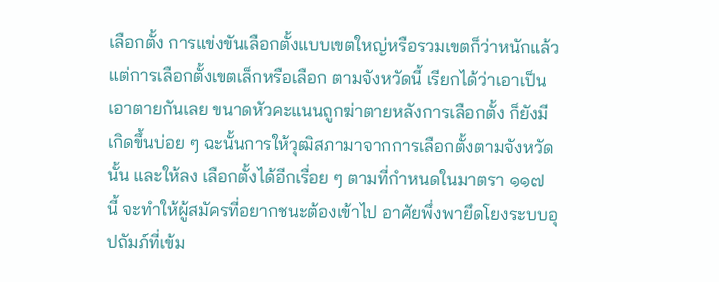เลือกตั้ง การแข่งขันเลือกตั้งแบบเขตใหญ่หรือรวมเขตก็ว่าหนักแล้ว แต่การเลือกตั้งเขตเล็กหรือเลือก ตามจังหวัดนี้ เรียกได้ว่าเอาเป็นเอาตายกันเลย ขนาดหัวคะแนนถูกฆ่าตายหลังการเลือกตั้ง ก็ยังมีเกิดขึ้นบ่อย ๆ ฉะนั้นการให้วุฒิสภามาจากการเลือกตั้งตามจังหวัดนั้น และให้ลง เลือกตั้งได้อีกเรื่อย ๆ ตามที่กําหนดในมาตรา ๑๑๗ นี้ จะทําให้ผู้สมัครที่อยากชนะต้องเข้าไป อาศัยพึ่งพายึดโยงระบบอุปถัมภ์ที่เข้ม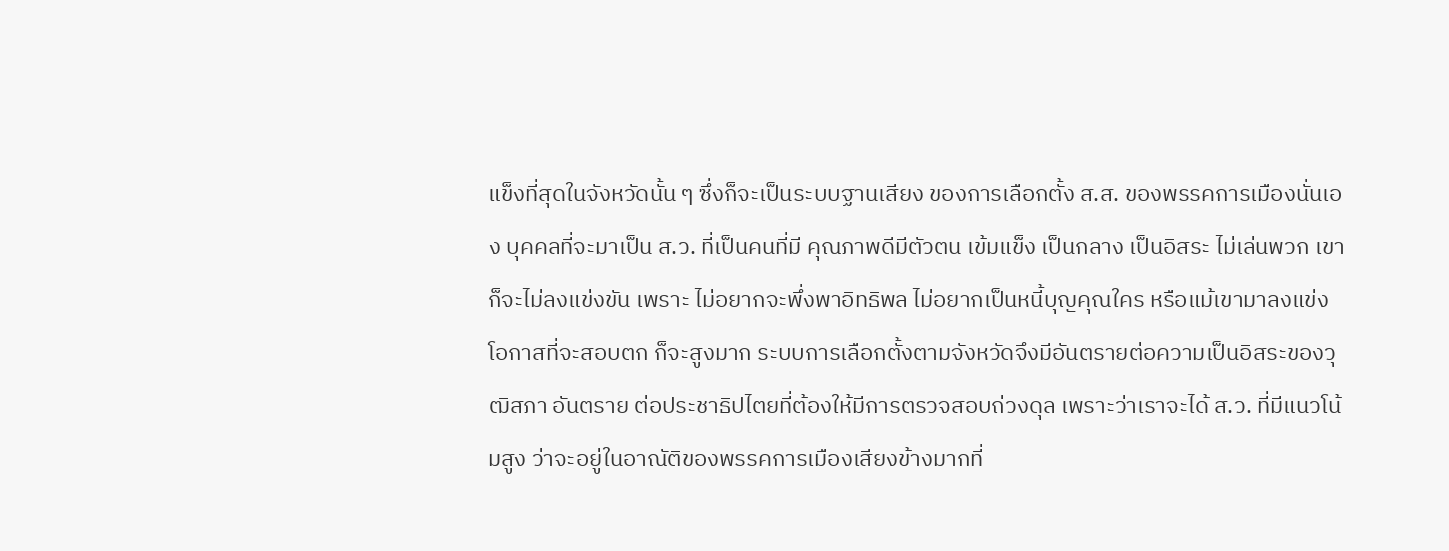แข็งที่สุดในจังหวัดนั้น ๆ ซึ่งก็จะเป็นระบบฐานเสียง ของการเลือกตั้ง ส.ส. ของพรรคการเมืองนั่นเอง บุคคลที่จะมาเป็น ส.ว. ที่เป็นคนที่มี คุณภาพดีมีตัวตน เข้มแข็ง เป็นกลาง เป็นอิสระ ไม่เล่นพวก เขาก็จะไม่ลงแข่งขัน เพราะ ไม่อยากจะพึ่งพาอิทธิพล ไม่อยากเป็นหนี้บุญคุณใคร หรือแม้เขามาลงแข่ง โอกาสที่จะสอบตก ก็จะสูงมาก ระบบการเลือกตั้งตามจังหวัดจึงมีอันตรายต่อความเป็นอิสระของวุฒิสภา อันตราย ต่อประชาธิปไตยที่ต้องให้มีการตรวจสอบถ่วงดุล เพราะว่าเราจะได้ ส.ว. ที่มีแนวโน้มสูง ว่าจะอยู่ในอาณัติของพรรคการเมืองเสียงข้างมากที่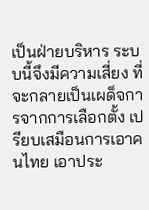เป็นฝ่ายบริหาร ระบบนี้จึงมีความเสี่ยง ที่จะกลายเป็นเผด็จการจากการเลือกตั้ง เปรียบเสมือนการเอาคนไทย เอาประ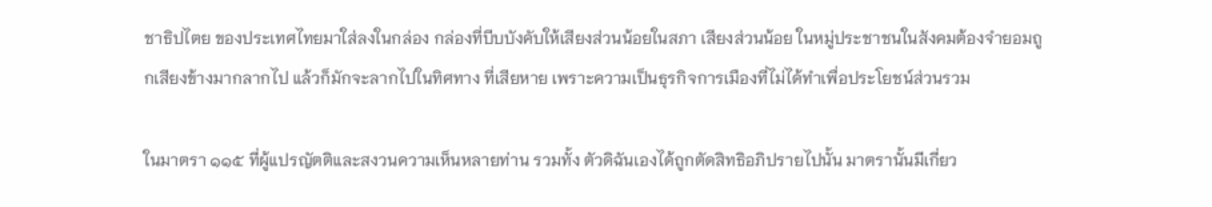ชาธิปไตย ของประเทศไทยมาใส่ลงในกล่อง กล่องที่บีบบังคับให้เสียงส่วนน้อยในสภา เสียงส่วนน้อย ในหมู่ประชาชนในสังคมต้องจํายอมถูกเสียงข้างมากลากไป แล้วก็มักจะลากไปในทิศทาง ที่เสียหาย เพราะความเป็นธุรกิจการเมืองที่ไม่ได้ทําเพื่อประโยชน์ส่วนรวม

ในมาตรา ๑๑๕ ที่ผู้แปรญัตติและสงวนความเห็นหลายท่าน รวมทั้ง ตัวดิฉันเองได้ถูกตัดสิทธิอภิปรายไปนั้น มาตรานั้นมีเกี่ยว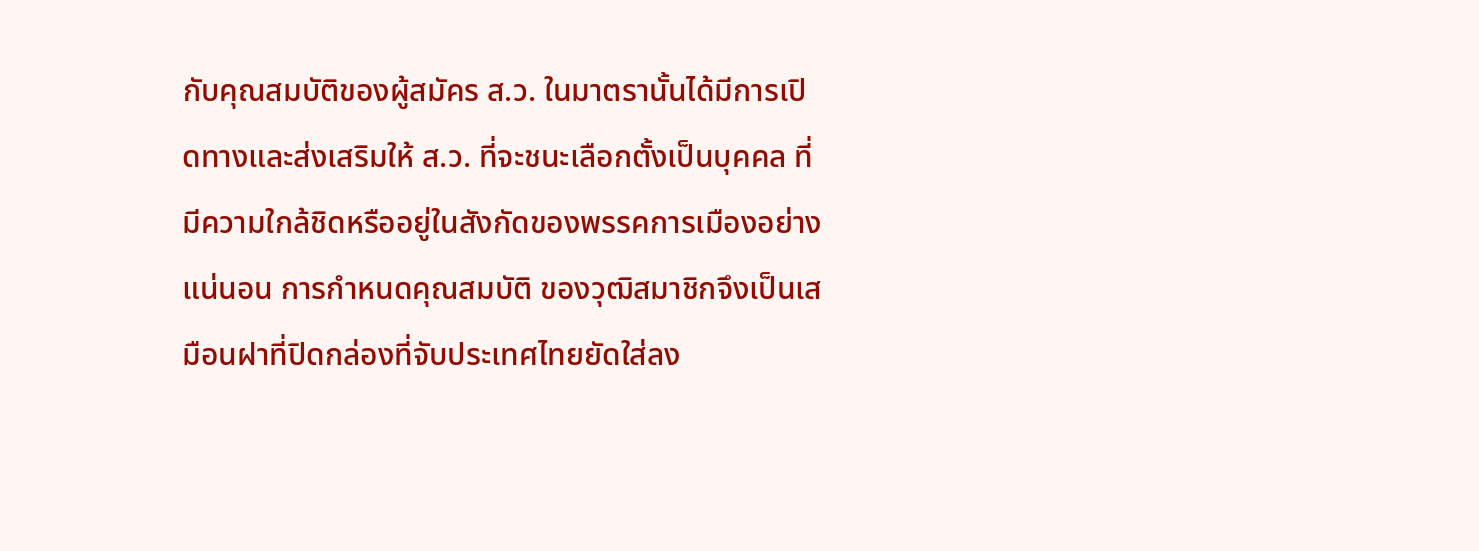กับคุณสมบัติของผู้สมัคร ส.ว. ในมาตรานั้นได้มีการเปิดทางและส่งเสริมให้ ส.ว. ที่จะชนะเลือกตั้งเป็นบุคคล ที่มีความใกล้ชิดหรืออยู่ในสังกัดของพรรคการเมืองอย่างแน่นอน การกําหนดคุณสมบัติ ของวุฒิสมาชิกจึงเป็นเสมือนฝาที่ปิดกล่องที่จับประเทศไทยยัดใส่ลง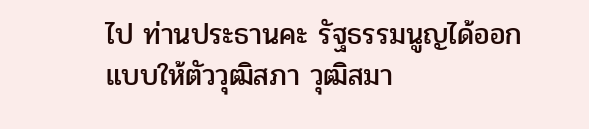ไป ท่านประธานคะ รัฐธรรมนูญได้ออกแบบให้ตัววุฒิสภา วุฒิสมา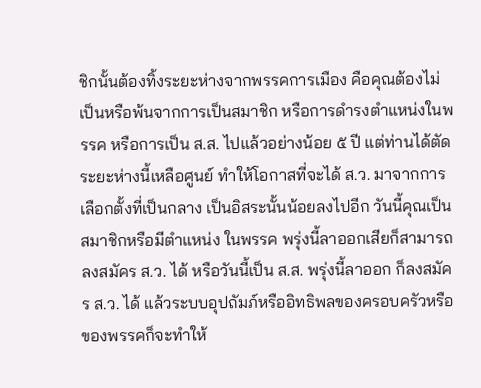ชิกนั้นต้องทิ้งระยะห่างจากพรรคการเมือง คือคุณต้องไม่เป็นหรือพ้นจากการเป็นสมาชิก หรือการดํารงตําแหน่งในพรรค หรือการเป็น ส.ส. ไปแล้วอย่างน้อย ๕ ปี แต่ท่านได้ตัดระยะห่างนี้เหลือศูนย์ ทําให้โอกาสที่จะได้ ส.ว. มาจากการเลือกตั้งที่เป็นกลาง เป็นอิสระนั้นน้อยลงไปอีก วันนี้คุณเป็นสมาชิกหรือมีตําแหน่ง ในพรรค พรุ่งนี้ลาออกเสียก็สามารถลงสมัคร ส.ว. ได้ หรือวันนี้เป็น ส.ส. พรุ่งนี้ลาออก ก็ลงสมัคร ส.ว. ได้ แล้วระบบอุปถัมภ์หรืออิทธิพลของครอบครัวหรือของพรรคก็จะทําให้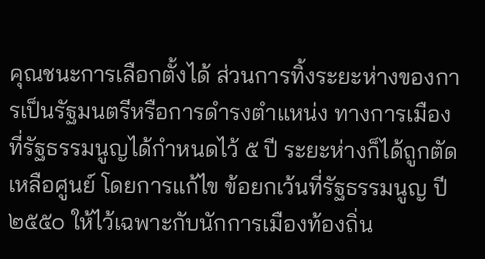คุณชนะการเลือกตั้งได้ ส่วนการทิ้งระยะห่างของการเป็นรัฐมนตรีหรือการดํารงตําแหน่ง ทางการเมืองที่รัฐธรรมนูญได้กําหนดไว้ ๕ ปี ระยะห่างก็ได้ถูกตัดเหลือศูนย์ โดยการแก้ไข ข้อยกเว้นที่รัฐธรรมนูญ ปี ๒๕๕๐ ให้ไว้เฉพาะกับนักการเมืองท้องถิ่น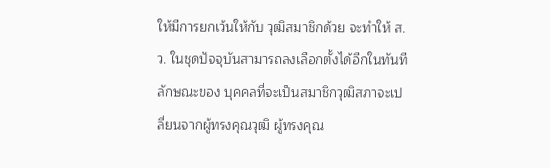ให้มีการยกเว้นให้กับ วุฒิสมาชิกด้วย จะทําให้ ส.ว. ในชุดปัจจุบันสามารถลงเลือกตั้งได้อีกในทันที ลักษณะของ บุคคลที่จะเป็นสมาชิกวุฒิสภาจะเปลี่ยนจากผู้ทรงคุณวุฒิ ผู้ทรงคุณ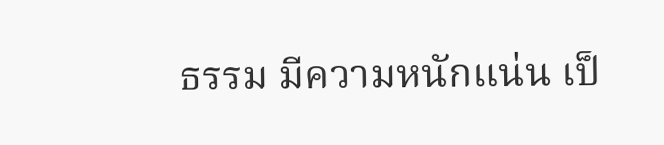ธรรม มีความหนักแน่น เป็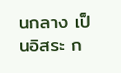นกลาง เป็นอิสระ ก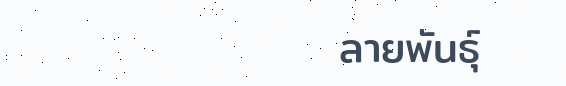ลายพันธุ์